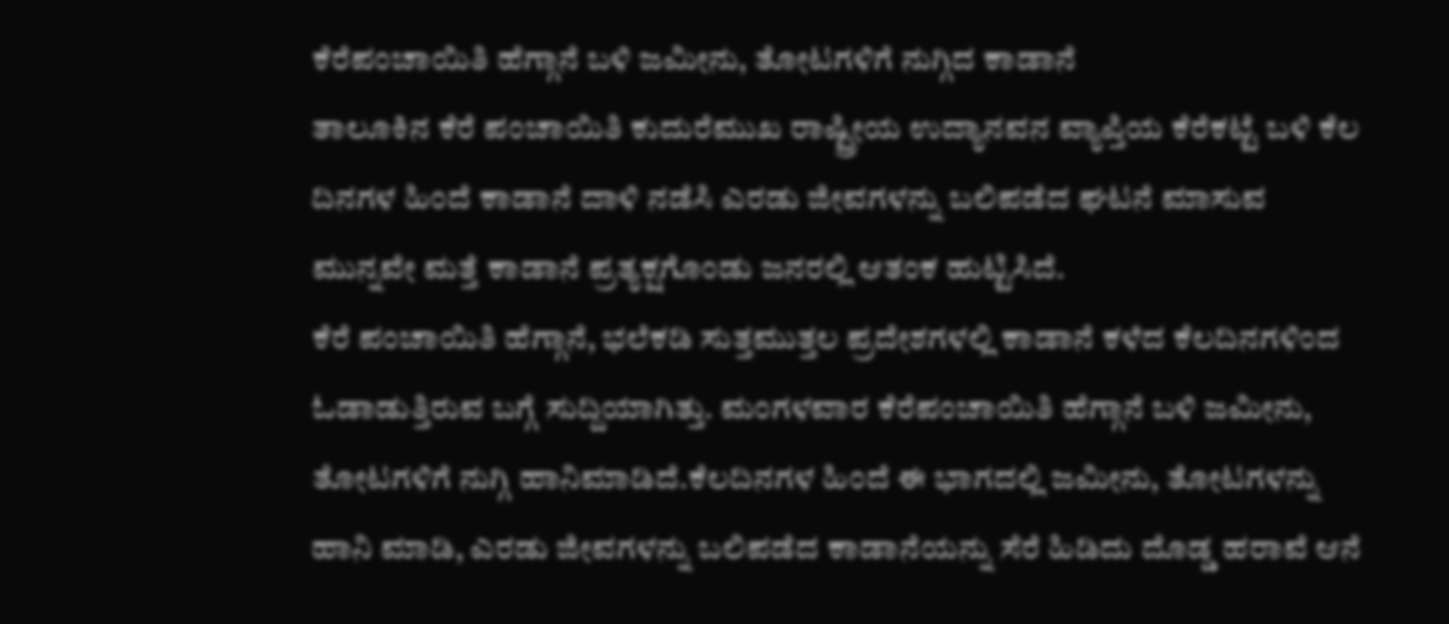ಕೆರೆಪಂಚಾಯಿತಿ ಹೆಗ್ಗಾನೆ ಬಳಿ ಜಮೀನು, ತೋಟಗಳಿಗೆ ನುಗ್ಗಿದ ಕಾಡಾನೆ
ತಾಲೂಕಿನ ಕೆರೆ ಪಂಚಾಯಿತಿ ಕುದುರೆಮುಖ ರಾಷ್ಟ್ರೀಯ ಉದ್ಯಾನವನ ವ್ಯಾಪ್ತಿಯ ಕೆರೆಕಟ್ಟೆ ಬಳಿ ಕೆಲ ದಿನಗಳ ಹಿಂದೆ ಕಾಡಾನೆ ದಾಳಿ ನಡೆಸಿ ಎರಡು ಜೀವಗಳನ್ನು ಬಲಿಪಡೆದ ಘಟನೆ ಮಾಸುವ ಮುನ್ನವೇ ಮತ್ತೆ ಕಾಡಾನೆ ಪ್ರತ್ಯಕ್ಷಗೊಂಡು ಜನರಲ್ಲಿ ಆತಂಕ ಹುಟ್ಟಿಸಿದೆ.
ಕೆರೆ ಪಂಚಾಯಿತಿ ಹೆಗ್ಗಾನೆ, ಭಲೆಕಡಿ ಸುತ್ತಮುತ್ತಲ ಪ್ರದೇಶಗಳಲ್ಲಿ ಕಾಡಾನೆ ಕಳೆದ ಕೆಲದಿನಗಳಿಂದ ಓಡಾಡುತ್ತಿರುವ ಬಗ್ಗೆ ಸುದ್ದಿಯಾಗಿತ್ತು. ಮಂಗಳವಾರ ಕೆರೆಪಂಚಾಯಿತಿ ಹೆಗ್ಗಾನೆ ಬಳಿ ಜಮೀನು, ತೋಟಗಳಿಗೆ ನುಗ್ಗಿ ಹಾನಿಮಾಡಿದೆ.ಕೆಲದಿನಗಳ ಹಿಂದೆ ಈ ಭಾಗದಲ್ಲಿ ಜಮೀನು, ತೋಟಗಳನ್ನು ಹಾನಿ ಮಾಡಿ, ಎರಡು ಜೀವಗಳನ್ನು ಬಲಿಪಡೆದ ಕಾಡಾನೆಯನ್ನು ಸೆರೆ ಹಿಡಿದು ದೊಡ್ಡ ಹರಾವೆ ಆನೆ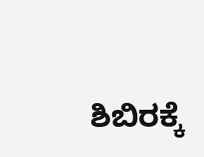ಶಿಬಿರಕ್ಕೆ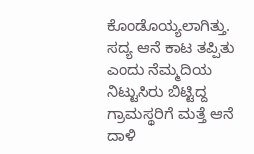ಕೊಂಡೊಯ್ಯಲಾಗಿತ್ತು. ಸದ್ಯ ಆನೆ ಕಾಟ ತಪ್ಪಿತು ಎಂದು ನೆಮ್ಮದಿಯ ನಿಟ್ಟುಸಿರು ಬಿಟ್ಟಿದ್ದ ಗ್ರಾಮಸ್ಥರಿಗೆ ಮತ್ತೆ ಆನೆ ದಾಳಿ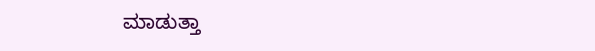ಮಾಡುತ್ತಾ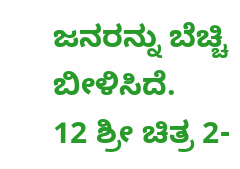ಜನರನ್ನು ಬೆಚ್ಚಿ ಬೀಳಿಸಿದೆ.
12 ಶ್ರೀ ಚಿತ್ರ 2-